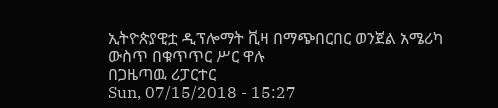ኢትዮጵያዊቷ ዲፕሎማት ቪዛ በማጭበርበር ወንጀል አሜሪካ ውስጥ በቁጥጥር ሥር ዋሉ
በጋዜጣዉ ሪፓርተር
Sun, 07/15/2018 - 15:27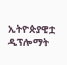ኢትዮጵያዊቷ ዲፕሎማት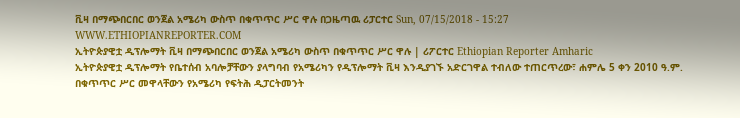ቪዛ በማጭበርበር ወንጀል አሜሪካ ውስጥ በቁጥጥር ሥር ዋሉ በጋዜጣዉ ሪፓርተር Sun, 07/15/2018 - 15:27
WWW.ETHIOPIANREPORTER.COM
ኢትዮጵያዊቷ ዲፕሎማት ቪዛ በማጭበርበር ወንጀል አሜሪካ ውስጥ በቁጥጥር ሥር ዋሉ | ሪፖርተር Ethiopian Reporter Amharic
ኢትዮጵያዊቷ ዲፕሎማት የቤተሰብ አባሎቻቸውን ያላግባብ የአሜሪካን የዲፕሎማት ቪዛ እንዲያገኙ አድርገዋል ተብለው ተጠርጥረው፣ ሐምሌ 5 ቀን 2010 ዓ.ም. በቁጥጥር ሥር መዋላቸውን የአሜሪካ የፍትሕ ዲፓርትመንት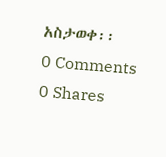አስታወቀ፡፡
0 Comments 0 Shares